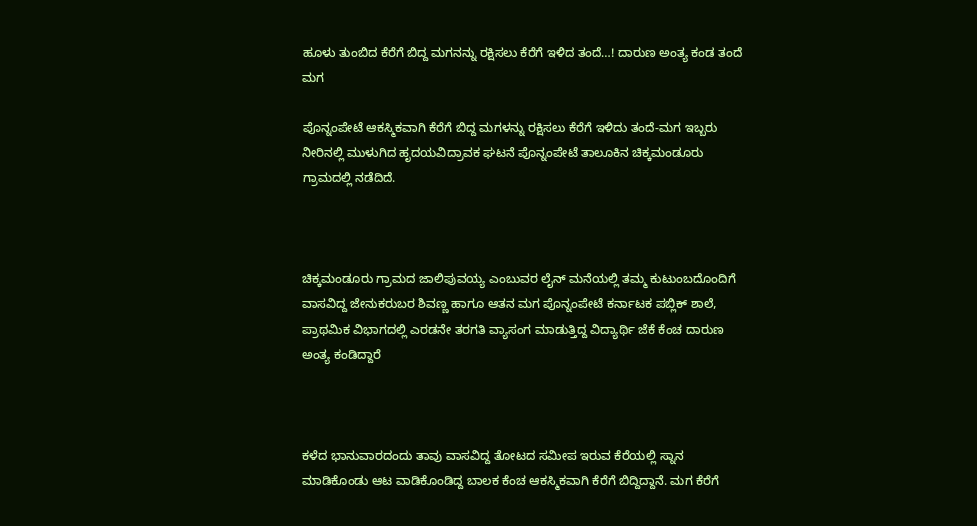ಹೂಳು ತುಂಬಿದ ಕೆರೆಗೆ ಬಿದ್ದ ಮಗನನ್ನು ರಕ್ಷಿಸಲು ಕೆರೆಗೆ ಇಳಿದ ತಂದೆ…! ದಾರುಣ ಅಂತ್ಯ ಕಂಡ ತಂದೆ ಮಗ

ಪೊನ್ನಂಪೇಟೆ ಆಕಸ್ಮಿಕವಾಗಿ ಕೆರೆಗೆ ಬಿದ್ದ ಮಗಳನ್ನು ರಕ್ಷಿಸಲು ಕೆರೆಗೆ ಇಳಿದು ತಂದೆ-ಮಗ ಇಬ್ಬರು ನೀರಿನಲ್ಲಿ ಮುಳುಗಿದ ಹೃದಯವಿದ್ರಾವಕ ಘಟನೆ ಪೊನ್ನಂಪೇಟೆ ತಾಲೂಕಿನ ಚಿಕ್ಕಮಂಡೂರು ಗ್ರಾಮದಲ್ಲಿ ನಡೆದಿದೆ.



ಚಿಕ್ಕಮಂಡೂರು ಗ್ರಾಮದ ಜಾಲಿಪುವಯ್ಯ ಎಂಬುವರ ಲೈನ್ ಮನೆಯಲ್ಲಿ ತಮ್ಮ ಕುಟುಂಬದೊಂದಿಗೆ ವಾಸವಿದ್ದ ಜೇನುಕರುಬರ ಶಿವಣ್ಣ ಹಾಗೂ ಆತನ ಮಗ ಪೊನ್ನಂಪೇಟೆ ಕರ್ನಾಟಕ ಪಬ್ಲಿಕ್ ಶಾಲೆ, ಪ್ರಾಥಮಿಕ ವಿಭಾಗದಲ್ಲಿ ಎರಡನೇ ತರಗತಿ ವ್ಯಾಸಂಗ ಮಾಡುತ್ತಿದ್ದ ವಿದ್ಯಾರ್ಥಿ ಜೆಕೆ ಕೆಂಚ ದಾರುಣ ಅಂತ್ಯ ಕಂಡಿದ್ದಾರೆ



ಕಳೆದ ಭಾನುವಾರದಂದು ತಾವು ವಾಸವಿದ್ದ ತೋಟದ ಸಮೀಪ ಇರುವ ಕೆರೆಯಲ್ಲಿ ಸ್ನಾನ ಮಾಡಿಕೊಂಡು ಆಟ ವಾಡಿಕೊಂಡಿದ್ದ ಬಾಲಕ ಕೆಂಚ ಆಕಸ್ಮಿಕವಾಗಿ ಕೆರೆಗೆ ಬಿದ್ದಿದ್ದಾನೆ. ಮಗ ಕೆರೆಗೆ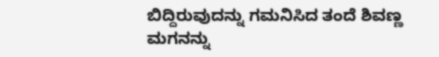ಬಿದ್ದಿರುವುದನ್ನು ಗಮನಿಸಿದ ತಂದೆ ಶಿವಣ್ಣ ಮಗನನ್ನು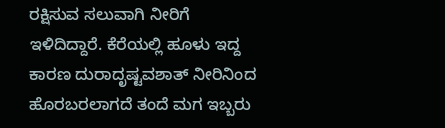ರಕ್ಷಿಸುವ ಸಲುವಾಗಿ ನೀರಿಗೆ ಇಳಿದಿದ್ದಾರೆ. ಕೆರೆಯಲ್ಲಿ ಹೂಳು ಇದ್ದ ಕಾರಣ ದುರಾದೃಷ್ಟವಶಾತ್ ನೀರಿನಿಂದ ಹೊರಬರಲಾಗದೆ ತಂದೆ ಮಗ ಇಬ್ಬರು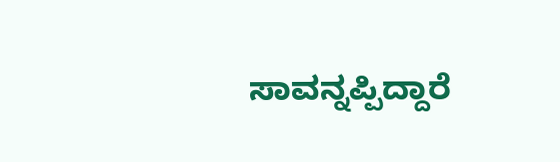ಸಾವನ್ನಪ್ಪಿದ್ದಾರೆ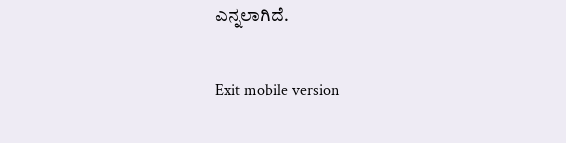ಎನ್ನಲಾಗಿದೆ.

Exit mobile version